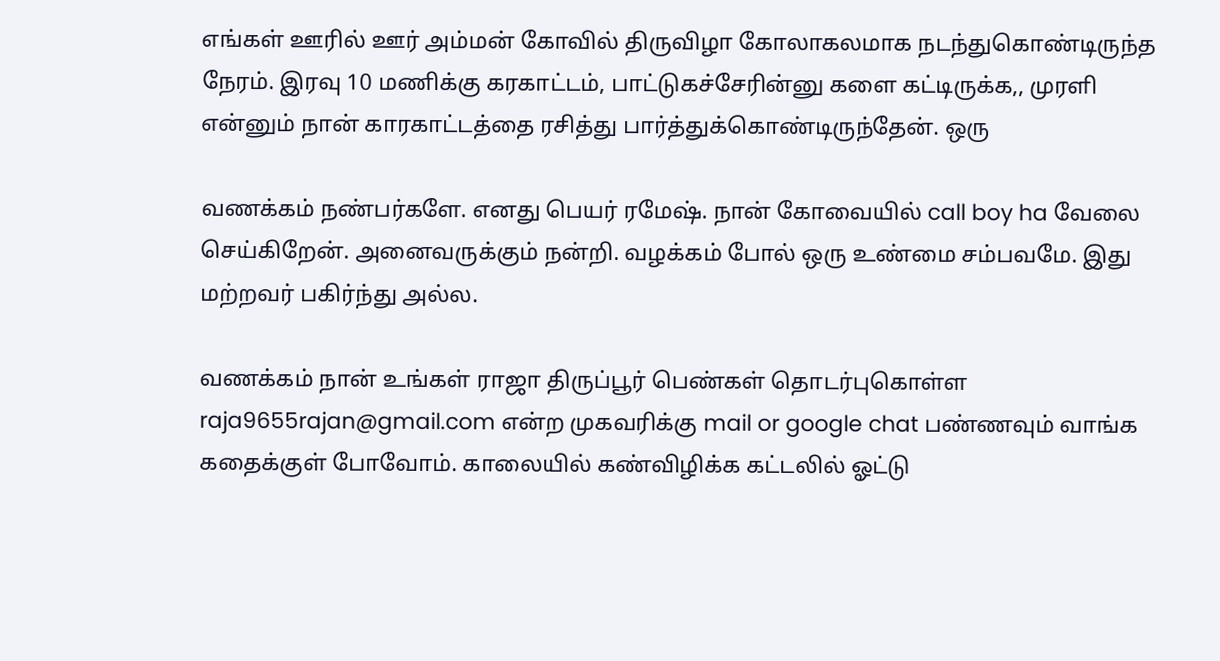எங்கள் ஊரில் ஊர் அம்மன் கோவில் திருவிழா கோலாகலமாக நடந்துகொண்டிருந்த நேரம். இரவு 10 மணிக்கு கரகாட்டம், பாட்டுகச்சேரின்னு களை கட்டிருக்க,, முரளி என்னும் நான் காரகாட்டத்தை ரசித்து பார்த்துக்கொண்டிருந்தேன். ஒரு

வணக்கம் நண்பர்களே. எனது பெயர் ரமேஷ். நான் கோவையில் call boy ha வேலை செய்கிறேன். அனைவருக்கும் நன்றி. வழக்கம் போல் ஒரு உண்மை சம்பவமே. இது மற்றவர் பகிர்ந்து அல்ல.

வணக்கம் நான் உங்கள் ராஜா திருப்பூர் பெண்கள் தொடர்புகொள்ள raja9655rajan@gmail.com என்ற முகவரிக்கு mail or google chat பண்ணவும் வாங்க கதைக்குள் போவோம். காலையில் கண்விழிக்க கட்டலில் ஓட்டு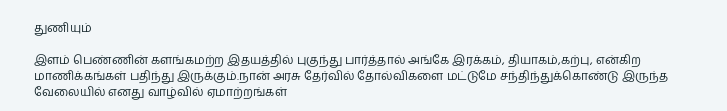துணியும்

இளம் பெண்ணின் களங்கமற்ற இதயத்தில் புகுந்து பார்த்தால் அங்கே இரக்கம், தியாகம்,கற்பு, என்கிற மாணிக்கங்கள் பதிந்து இருக்கும்.நான் அரசு தேர்வில் தோல்விகளை மட்டுமே சந்திந்துக்கொண்டு இருந்த வேலையில் எனது வாழ்வில் ஏமாற்றங்கள்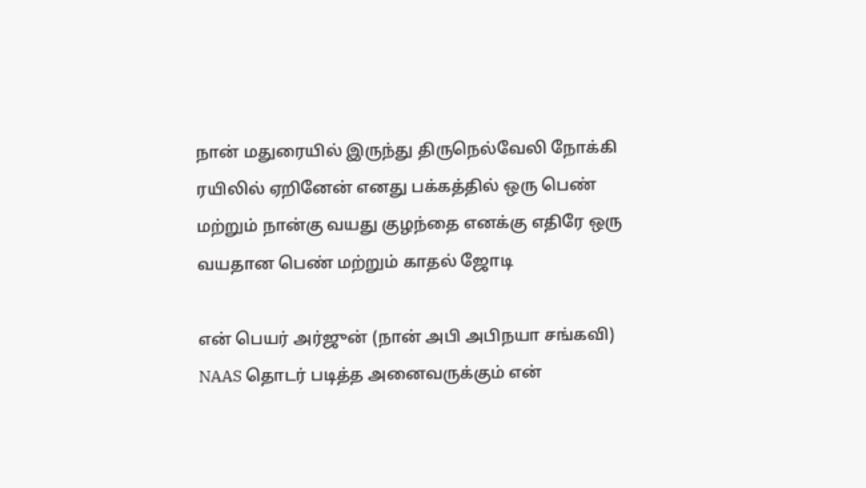நான் மதுரையில் இருந்து திருநெல்வேலி நோக்கி ரயிலில் ஏறினேன் எனது பக்கத்தில் ஒரு பெண் மற்றும் நான்கு வயது குழந்தை எனக்கு எதிரே ஒரு வயதான பெண் மற்றும் காதல் ஜோடி

என் பெயர் அர்ஜுன் (நான் அபி அபிநயா சங்கவி) NAAS தொடர் படித்த அனைவருக்கும் என்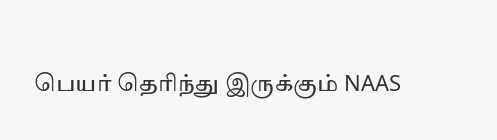பெயர் தெரிந்து இருக்கும் NAAS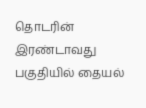தொடரின் இரண்டாவது பகுதியில் தையல்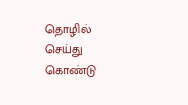தொழில் செய்து கொண்டு